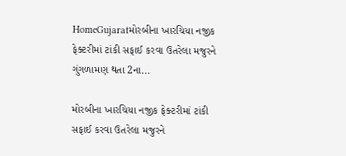HomeGujaratમોરબીના ખારચિયા નજીક ફેક્ટરીમાં ટાંકી સફાઈ કરવા ઉતરેલા મજુરને ગુંગળામણ થતા 2ના...

મોરબીના ખારચિયા નજીક ફેક્ટરીમાં ટાંકી સફાઈ કરવા ઉતરેલા મજુરને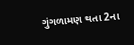ગુંગળામણ થતા 2ના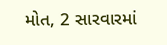મોત, 2 સારવારમાં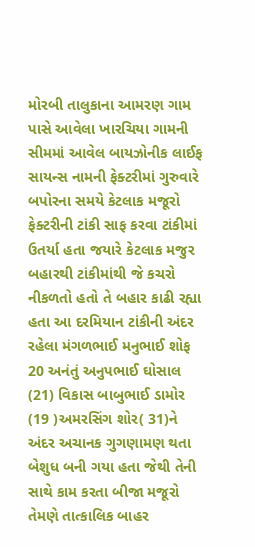મોરબી તાલુકાના આમરણ ગામ પાસે આવેલા ખારચિયા ગામની સીમમાં આવેલ બાયઝોનીક લાઈફ સાયન્સ નામની ફેક્ટરીમાં ગુરુવારે બપોરના સમયે કેટલાક મજૂરો ફેક્ટરીની ટાંકી સાફ કરવા ટાંકીમાં ઉતર્યા હતા જયારે કેટલાક મજુર બહારથી ટાંકીમાંથી જે કચરો નીકળતો હતો તે બહાર કાઢી રહ્યા હતા આ દરમિયાન ટાંકીની અંદર રહેલા મંગળભાઈ મનુભાઈ શોફ 20 અનંતું અનુપભાઈ ઘોસાલ (21) વિકાસ બાબુભાઈ ડામોર (19 )અમરસિંગ શોર( 31)ને અંદર અચાનક ગુગણામણ થતા બેશુધ બની ગયા હતા જેથી તેની સાથે કામ કરતા બીજા મજૂરો તેમણે તાત્કાલિક બાહર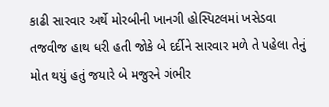કાઢી સારવાર અર્થે મોરબીની ખાનગી હોસ્પિટલમાં ખસેડવા તજવીજ હાથ ધરી હતી જોકે બે દર્દીને સારવાર મળે તે પહેલા તેનું મોત થયું હતું જયારે બે મજુરને ગંભીર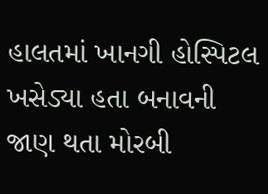હાલતમાં ખાનગી હોસ્પિટલ ખસેડ્યા હતા બનાવની જાણ થતા મોરબી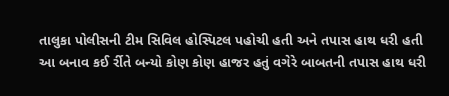તાલુકા પોલીસની ટીમ સિવિલ હોસ્પિટલ પહોચી હતી અને તપાસ હાથ ધરી હતી આ બનાવ કઈ ર્રીતે બન્યો કોણ કોણ હાજર હતું વગેરે બાબતની તપાસ હાથ ધરી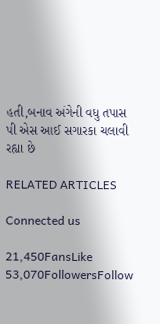હતી,બનાવ અંગેની વધુ તપાસ પી એસ આઈ સગારકા ચલાવી રહ્યા છે

RELATED ARTICLES

Connected us

21,450FansLike
53,070FollowersFollow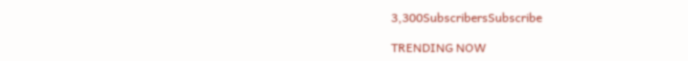3,300SubscribersSubscribe

TRENDING NOW